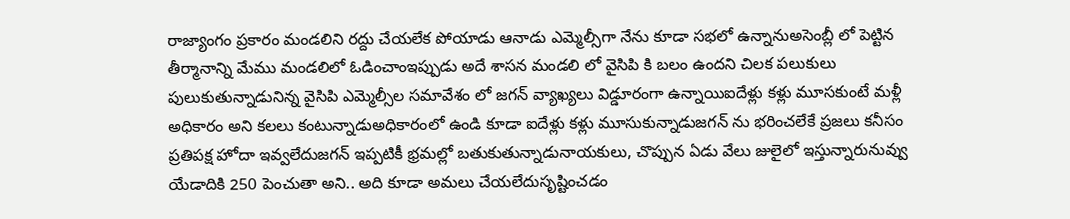రాజ్యాంగం ప్రకారం మండలిని రద్దు చేయలేక పోయాడు ఆనాడు ఎమ్మెల్సీగా నేను కూడా సభలో ఉన్నానుఅసెంబ్లీ లో పెట్టిన తీర్మానాన్ని మేము మండలిలో ఓడించాంఇప్పుడు అదే శాసన మండలి లో వైసిపి కి బలం ఉందని చిలక పలుకులు పులుకుతున్నాడునిన్న వైసిపి ఎమ్మెల్సీల సమావేశం లో జగన్ వ్యాఖ్యలు విడ్డూరంగా ఉన్నాయిఐదేళ్లు కళ్లు మూసకుంటే మళ్లీ అధికారం అని కలలు కంటున్నాడుఅధికారంలో ఉండి కూడా ఐదేళ్లు కళ్లు మూసుకున్నాడుజగన్ ను భరించలేకే ప్రజలు కనీసం ప్రతిపక్ష హోదా ఇవ్వలేదుజగన్ ఇప్పటికీ భ్రమల్లో బతుకుతున్నాడునాయకులు, చొప్పున ఏడు వేలు జులైలో ఇస్తున్నారునువ్వు యేడాదికి 250 పెంచుతా అని.. అది కూడా అమలు చేయలేదుసృష్టించడం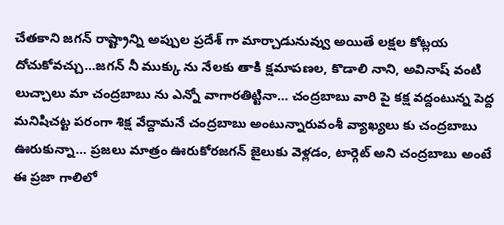చేతకాని జగన్ రాష్ట్రాన్ని అప్పుల ప్రదేశ్ గా మార్చాడునువ్వు అయితే లక్షల కోట్లయ దోచుకోవచ్చు…జగన్ నీ ముక్కు ను నేలకు తాకి క్షమాపణల, కొడాలి నాని, అవినాష్ వంటి లుచ్చాలు మా చంద్రబాబు ను ఎన్నో వాగారతిట్టినా… చంద్రబాబు వారి పై కక్ష వద్దంటున్న పెద్ద మనిషిచట్ట పరంగా శిక్ష వేద్దామనే చంద్రబాబు అంటున్నారువంశీ వ్యాఖ్యలు కు చంద్రబాబు ఊరుకున్నా… ప్రజలు మాత్రం ఊరుకోరజగన్ జైలుకు వెళ్లడం, టార్గెట్ అని చంద్రబాబు అంటే ఈ ప్రజా గాలిలో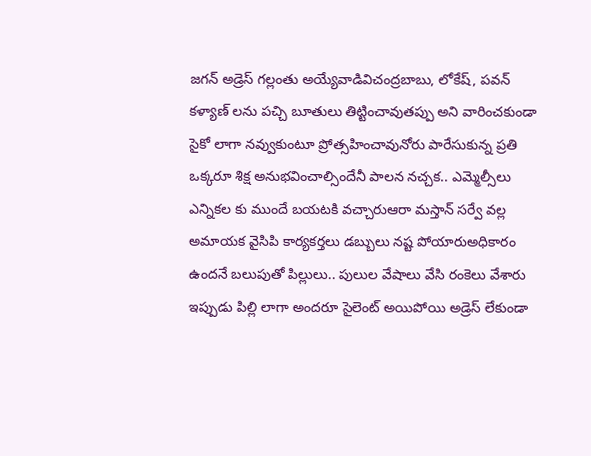జగన్ అడ్రెస్ గల్లంతు అయ్యేవాడివిచంద్రబాబు, లోకేష్, పవన్ కళ్యాణ్ లను పచ్చి బూతులు తిట్టించావుతప్పు అని వారించకుండా సైకో లాగా నవ్వుకుంటూ ప్రోత్సహించావునోరు పారేసుకున్న ప్రతి ఒక్కరూ శిక్ష అనుభవించాల్సిందేనీ పాలన నచ్చక.. ఎమ్మెల్సీలు ఎన్నికల కు ముందే బయటకి వచ్చారుఆరా మస్తాన్ సర్వే వల్ల అమాయక వైసిపి కార్యకర్తలు డబ్బులు నష్ట పోయారుఅధికారం ఉందనే బలుపుతో పిల్లులు.. పులుల వేషాలు వేసి రంకెలు వేశారు ఇప్పుడు పిల్లి లాగా అందరూ సైలెంట్ అయిపోయి అడ్రెస్ లేకుండా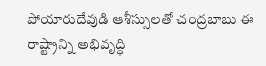పోయారుదేవుడి ఆశీస్సులతో చంద్రబాబు ఈ రాష్ట్రాన్ని అభివృద్ధి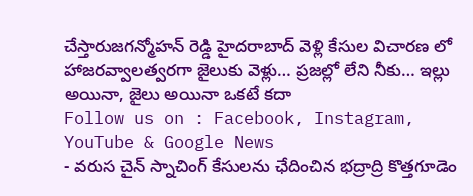చేస్తారుజగన్మోహన్ రెడ్డి హైదరాబాద్ వెళ్లి కేసుల విచారణ లో హాజరవ్వాలత్వరగా జైలుకు వెళ్లు… ప్రజల్లో లేని నీకు… ఇల్లు అయినా, జైలు అయినా ఒకటే కదా
Follow us on : Facebook, Instagram, YouTube & Google News
- వరుస చైన్ స్నాచింగ్ కేసులను ఛేదించిన భద్రాద్రి కొత్తగూడెం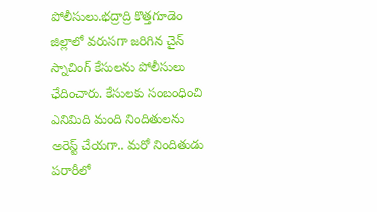పోలీసులు.భద్రాద్రి కొత్తగూడెం జిల్లాలో వరుసగా జరిగిన చైన్ స్నాచింగ్ కేసులను పోలీసులు ఛేదించారు. కేసులకు సంబంధించి ఎనిమిది మంది నిందితులను అరెస్ట్ చేయగా.. మరో నిందితుడు పరారీలో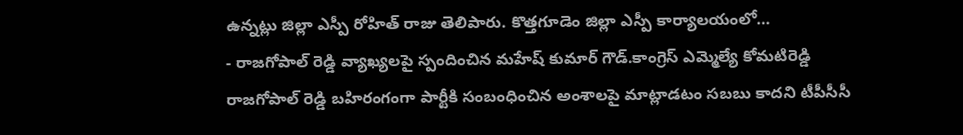ఉన్నట్లు జిల్లా ఎస్పీ రోహిత్ రాజు తెలిపారు. కొత్తగూడెం జిల్లా ఎస్పీ కార్యాలయంలో…
- రాజగోపాల్ రెడ్డి వ్యాఖ్యలపై స్పందించిన మహేష్ కుమార్ గౌడ్.కాంగ్రెస్ ఎమ్మెల్యే కోమటిరెడ్డి రాజగోపాల్ రెడ్డి బహిరంగంగా పార్టీకి సంబంధించిన అంశాలపై మాట్లాడటం సబబు కాదని టీపీసీసీ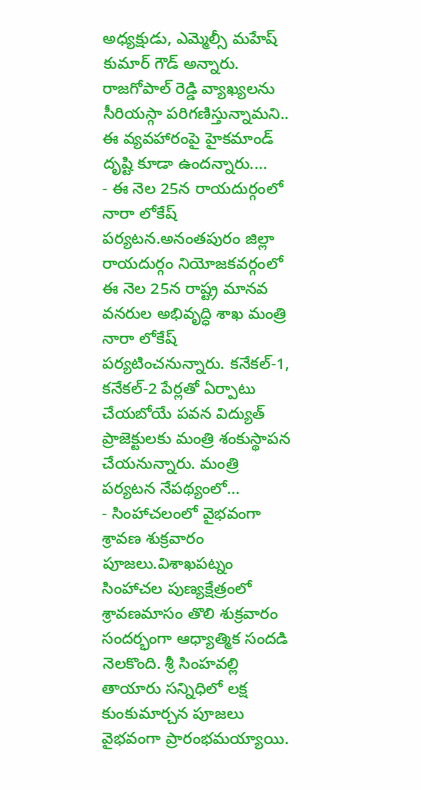అధ్యక్షుడు, ఎమ్మెల్సీ మహేష్ కుమార్ గౌడ్ అన్నారు. రాజగోపాల్ రెడ్డి వ్యాఖ్యలను సీరియస్గా పరిగణిస్తున్నామని.. ఈ వ్యవహారంపై హైకమాండ్ దృష్టి కూడా ఉందన్నారు.…
- ఈ నెల 25న రాయదుర్గంలో నారా లోకేష్ పర్యటన.అనంతపురం జిల్లా రాయదుర్గం నియోజకవర్గంలో ఈ నెల 25న రాష్ట్ర మానవ వనరుల అభివృద్ధి శాఖ మంత్రి నారా లోకేష్ పర్యటించనున్నారు. కనేకల్-1, కనేకల్-2 పేర్లతో ఏర్పాటు చేయబోయే పవన విద్యుత్ ప్రాజెక్టులకు మంత్రి శంకుస్థాపన చేయనున్నారు. మంత్రి పర్యటన నేపథ్యంలో…
- సింహాచలంలో వైభవంగా శ్రావణ శుక్రవారం పూజలు.విశాఖపట్నం సింహాచల పుణ్యక్షేత్రంలో శ్రావణమాసం తొలి శుక్రవారం సందర్భంగా ఆధ్యాత్మిక సందడి నెలకొంది. శ్రీ సింహవల్లి తాయారు సన్నిధిలో లక్ష కుంకుమార్చన పూజలు వైభవంగా ప్రారంభమయ్యాయి.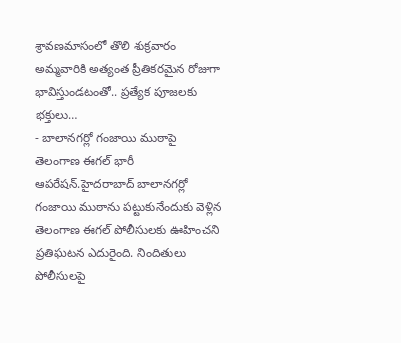శ్రావణమాసంలో తొలి శుక్రవారం అమ్మవారికి అత్యంత ప్రీతికరమైన రోజుగా భావిస్తుండటంతో.. ప్రత్యేక పూజలకు భక్తులు…
- బాలానగర్లో గంజాయి ముఠాపై తెలంగాణ ఈగల్ భారీ ఆపరేషన్.హైదరాబాద్ బాలానగర్లో గంజాయి ముఠాను పట్టుకునేందుకు వెళ్లిన తెలంగాణ ఈగల్ పోలీసులకు ఊహించని ప్రతిఘటన ఎదురైంది. నిందితులు పోలీసులపై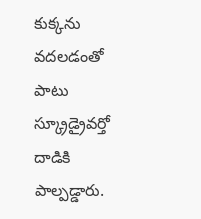కుక్కను వదలడంతో పాటు స్క్రూడ్రైవర్తో దాడికి పాల్పడ్డారు.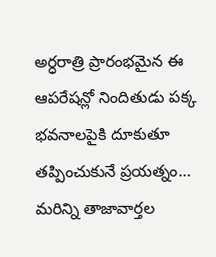అర్ధరాత్రి ప్రారంభమైన ఈ ఆపరేషన్లో నిందితుడు పక్క భవనాలపైకి దూకుతూ తప్పించుకునే ప్రయత్నం…
మరిన్ని తాజావార్తల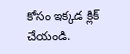కోసం ఇక్కడ క్లిక్ చేయండి.